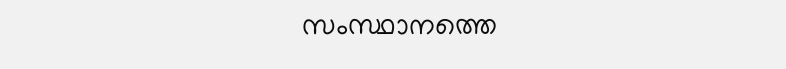സംസ്ഥാനത്തെ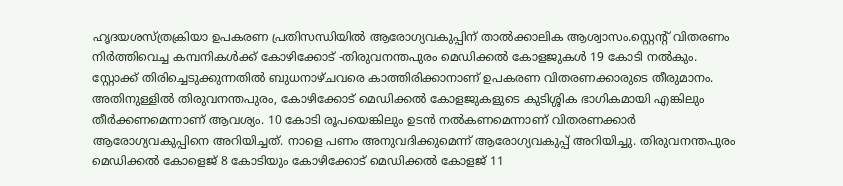ഹൃദയശസ്ത്രക്രിയാ ഉപകരണ പ്രതിസന്ധിയിൽ ആരോഗ്യവകുപ്പിന് താൽക്കാലിക ആശ്വാസം.സ്റ്റെന്റ് വിതരണം നിർത്തിവെച്ച കമ്പനികൾക്ക് കോഴിക്കോട് -തിരുവനന്തപുരം മെഡിക്കൽ കോളജുകൾ 19 കോടി നൽകും. സ്റ്റോക്ക് തിരിച്ചെടുക്കുന്നതിൽ ബുധനാഴ്ചവരെ കാത്തിരിക്കാനാണ് ഉപകരണ വിതരണക്കാരുടെ തീരുമാനം. അതിനുള്ളിൽ തിരുവനന്തപുരം, കോഴിക്കോട് മെഡിക്കൽ കോളജുകളുടെ കുടിശ്ശിക ഭാഗികമായി എങ്കിലും തീർക്കണമെന്നാണ് ആവശ്യം. 10 കോടി രൂപയെങ്കിലും ഉടൻ നൽകണമെന്നാണ് വിതരണക്കാർ ആരോഗ്യവകുപ്പിനെ അറിയിച്ചത്. നാളെ പണം അനുവദിക്കുമെന്ന് ആരോഗ്യവകുപ്പ് അറിയിച്ചു. തിരുവനന്തപുരം മെഡിക്കൽ കോളെജ് 8 കോടിയും കോഴിക്കോട് മെഡിക്കൽ കോളജ് 11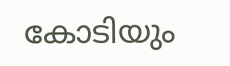കോടിയും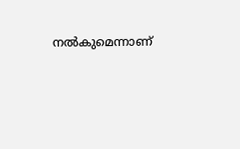നൽകുമെന്നാണ്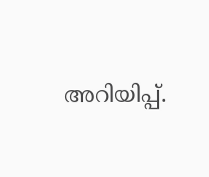അറിയിപ്പ്.